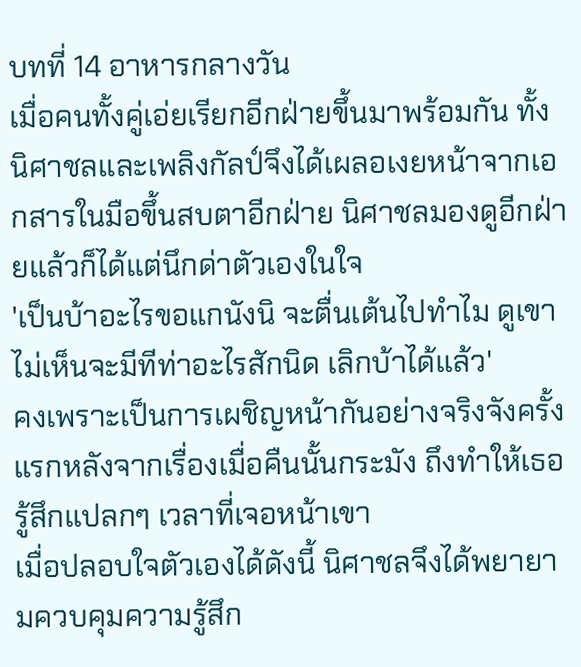บทที่ 14 อาหารกลางวัน
เมื่อคนทั้งคู่เอ่ยเรียกอีกฝ่ายขึ้นมาพร้อมกัน ทั้งนิศาชลและเพลิงกัลป์จึงได้เผลอเงยหน้าจากเอกสารในมือขึ้นสบตาอีกฝ่าย นิศาชลมองดูอีกฝ่ายแล้วก็ได้แต่นึกด่าตัวเองในใจ
'เป็นบ้าอะไรขอแกนังนิ จะตื่นเต้นไปทำไม ดูเขาไม่เห็นจะมีทีท่าอะไรสักนิด เลิกบ้าได้แล้ว'
คงเพราะเป็นการเผชิญหน้ากันอย่างจริงจังครั้งแรกหลังจากเรื่องเมื่อคืนนั้นกระมัง ถึงทำให้เธอรู้สึกแปลกๆ เวลาที่เจอหน้าเขา
เมื่อปลอบใจตัวเองได้ดังนี้ นิศาชลจึงได้พยายามควบคุมความรู้สึก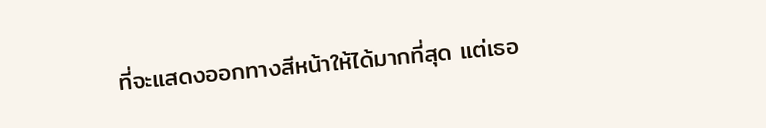ที่จะแสดงออกทางสีหน้าให้ได้มากที่สุด แต่เธอ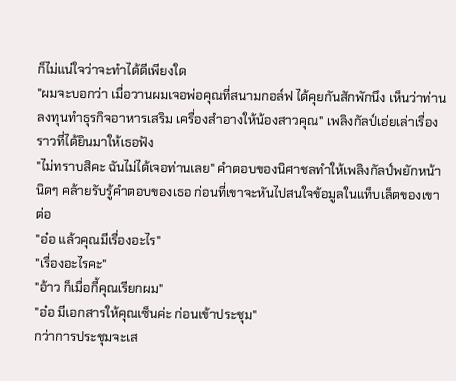ก็ไม่แน่ใจว่าจะทำได้ดีเพียงใด
"ผมจะบอกว่า เมื่อวานผมเจอพ่อคุณที่สนามกอล์ฟ ได้คุยกันสักพักนึง เห็นว่าท่านลงทุนทำธุรกิจอาหารเสริม เครื่องสำอางให้น้องสาวคุณ" เพลิงกัลป์เอ่ยเล่าเรื่องราวที่ได้ยินมาให้เธอฟัง
"ไม่ทราบสิคะ ฉันไม่ได้เจอท่านเลย" คำตอบของนิศาชลทำให้เพลิงกัลป์พยักหน้านิดๆ คล้ายรับรู้คำตอบของเธอ ก่อนที่เขาจะหันไปสนใจข้อมูลในแท็บเล็ตของเขาต่อ
"อ๋อ แล้วคุณมีเรื่องอะไร"
"เรื่องอะไรคะ"
"อ้าว ก็เมื่อกี้คุณเรียกผม"
"อ๋อ มีเอกสารให้คุณเซ็นค่ะ ก่อนเข้าประชุม"
กว่าการประชุมจะเส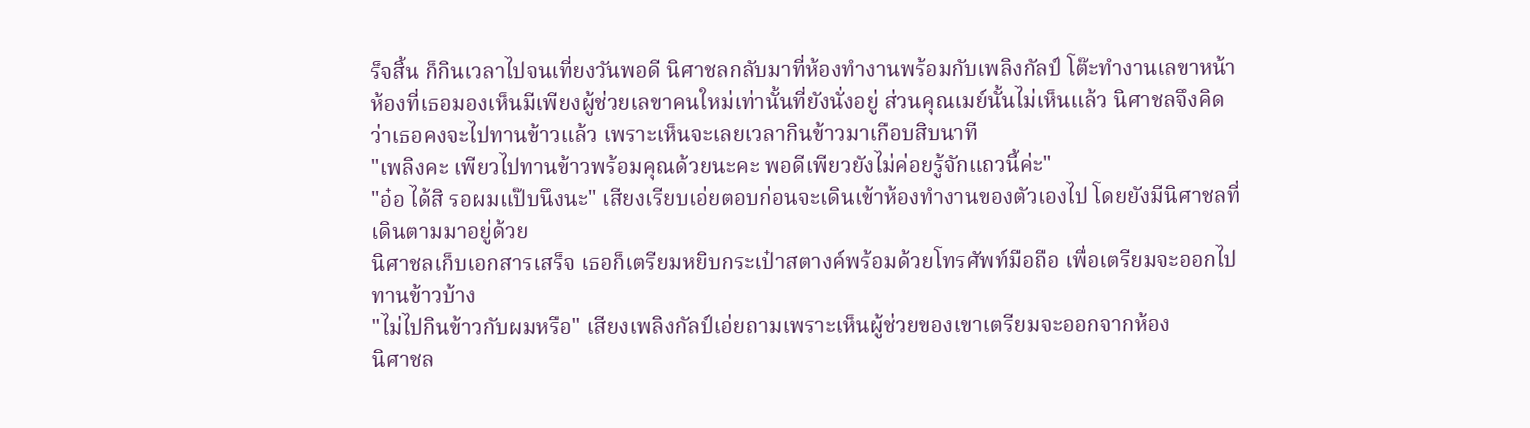ร็จสิ้น ก็กินเวลาไปจนเที่ยงวันพอดี นิศาชลกลับมาที่ห้องทำงานพร้อมกับเพลิงกัลป์ โต๊ะทำงานเลขาหน้าห้องที่เธอมองเห็นมีเพียงผู้ช่วยเลขาคนใหม่เท่านั้นที่ยังนั่งอยู่ ส่วนคุณเมย์นั้นไม่เห็นแล้ว นิศาชลจึงคิดว่าเธอคงจะไปทานข้าวแล้ว เพราะเห็นจะเลยเวลากินข้าวมาเกือบสิบนาที
"เพลิงคะ เพียวไปทานข้าวพร้อมคุณด้วยนะคะ พอดีเพียวยังไม่ค่อยรู้จักแถวนี้ค่ะ"
"อ๋อ ได้สิ รอผมแป๊บนึงนะ" เสียงเรียบเอ่ยตอบก่อนจะเดินเข้าห้องทำงานของตัวเองไป โดยยังมีนิศาชลที่เดินตามมาอยู่ด้วย
นิศาชลเก็บเอกสารเสร็จ เธอก็เตรียมหยิบกระเป๋าสตางค์พร้อมด้วยโทรศัพท์มือถือ เพื่อเตรียมจะออกไปทานข้าวบ้าง
"ไม่ไปกินข้าวกับผมหรือ" เสียงเพลิงกัลป์เอ่ยถามเพราะเห็นผู้ช่วยของเขาเตรียมจะออกจากห้อง
นิศาชล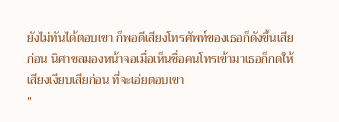ยังไม่ทันได้ตอบเขา ก็พอดีเสียงโทรศัพท์ของเธอก็ดังขึ้นเสียก่อน นิศาชลมองหน้าจอเมื่อเห็นชื่อคนโทรเข้ามาเธอก็กดให้เสียงเงียบเสียก่อน ที่จะเอ่ยตอบเขา
"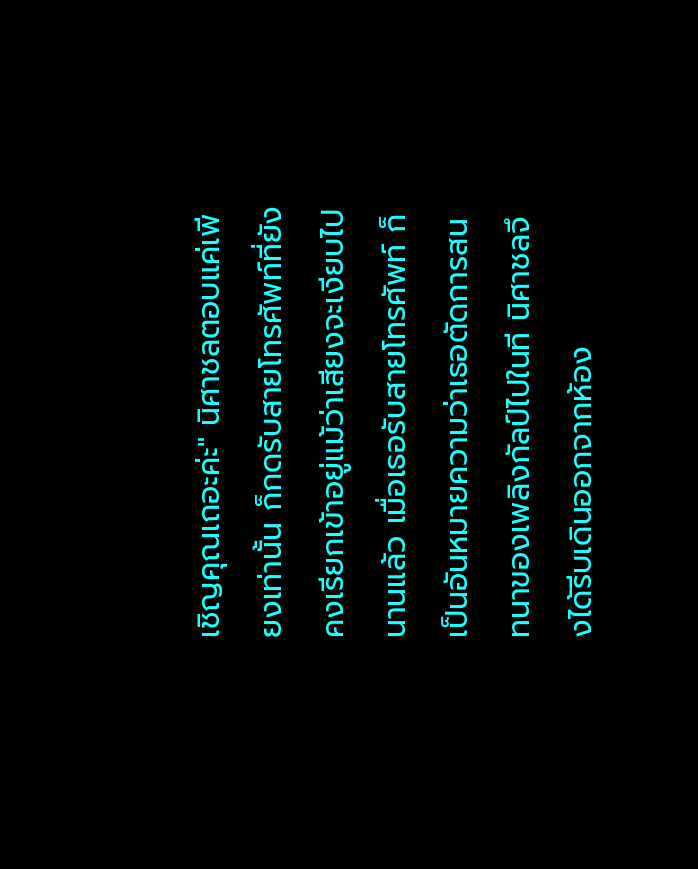เชิญคุณเถอะค่ะ" นิศาชลตอบแค่เพียงเท่านั้น ก็กดรับสายโทรศัพท์ที่ยังคงเรียกเข้าอยู่แม้ว่าเสียงจะเงียบไปนานแล้ว เมื่อเธอรับสายโทรศัพท์ ก็เป็นอันหมายความว่าเธอตัดการสนทนาของเพลิงกัลป์ไปในที นิศาชลจึงได้รีบเดินออกจากห้อง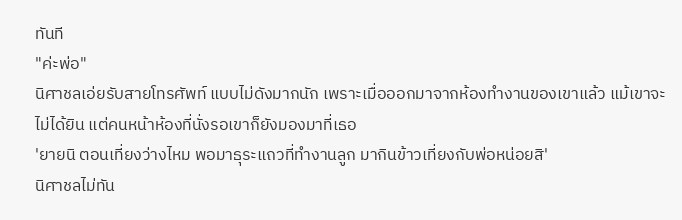ทันที
"ค่ะพ่อ"
นิศาชลเอ่ยรับสายโทรศัพท์ แบบไม่ดังมากนัก เพราะเมื่อออกมาจากห้องทำงานของเขาแล้ว แม้เขาจะไม่ได้ยิน แต่คนหน้าห้องที่นั่งรอเขาก็ยังมองมาที่เธอ
'ยายนิ ตอนเที่ยงว่างไหม พอมาธุระแถวที่ทำงานลูก มากินข้าวเที่ยงกับพ่อหน่อยสิ'
นิศาชลไม่ทัน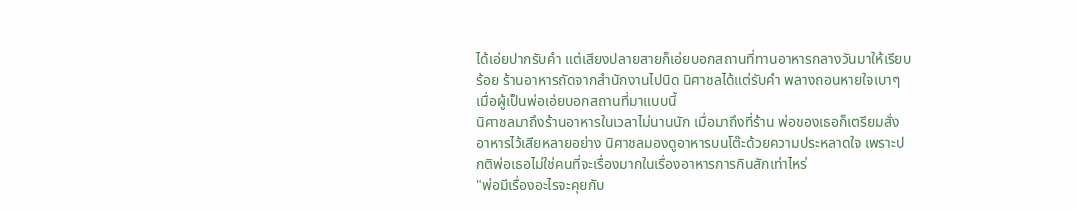ได้เอ่ยปากรับคำ แต่เสียงปลายสายก็เอ่ยบอกสถานที่ทานอาหารกลางวันมาให้เรียบร้อย ร้านอาหารถัดจากสำนักงานไปนิด นิศาชลได้แต่รับคำ พลางถอนหายใจเบาๆ เมื่อผู้เป็นพ่อเอ่ยบอกสถานที่มาแบบนี้
นิศาชลมาถึงร้านอาหารในเวลาไม่นานนัก เมื่อมาถึงที่ร้าน พ่อของเธอก็เตรียมสั่งอาหารไว้เสียหลายอย่าง นิศาชลมองดูอาหารบนโต๊ะด้วยความประหลาดใจ เพราะปกติพ่อเธอไม่ใช่คนที่จะเรื่องมากในเรื่องอาหารการกินสักเท่าไหร่
"พ่อมีเรื่องอะไรจะคุยกับ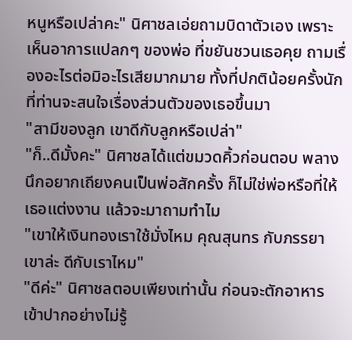หนูหรือเปล่าคะ" นิศาชลเอ่ยถามบิดาตัวเอง เพราะเห็นอาการแปลกๆ ของพ่อ ที่ขยันชวนเธอคุย ถามเรื่องอะไรต่อมิอะไรเสียมากมาย ทั้งที่ปกติน้อยครั้งนักที่ท่านจะสนใจเรื่องส่วนตัวของเธอขึ้นมา
"สามีของลูก เขาดีกับลูกหรือเปล่า"
"ก็..ดีมั้งคะ" นิศาชลได้แต่ขมวดคิ้วก่อนตอบ พลางนึกอยากเถียงคนเป็นพ่อสักครั้ง ก็ไม่ใช่พ่อหรือที่ให้เธอแต่งงาน แล้วจะมาถามทำไม
"เขาให้เงินทองเราใช้มั่งไหม คุณสุนทร กับภรรยาเขาล่ะ ดีกับเราไหม"
"ดีค่ะ" นิศาชลตอบเพียงเท่านั้น ก่อนจะตักอาหารเข้าปากอย่างไม่รู้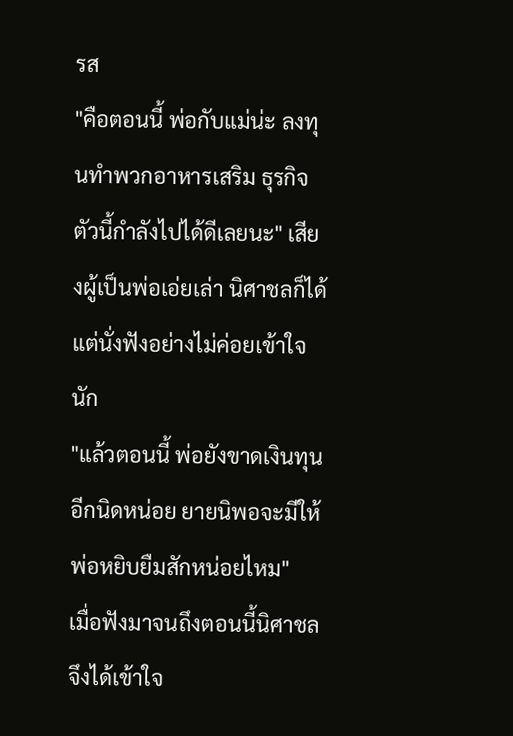รส
"คือตอนนี้ พ่อกับแม่น่ะ ลงทุนทำพวกอาหารเสริม ธุรกิจตัวนี้กำลังไปได้ดีเลยนะ" เสียงผู้เป็นพ่อเอ่ยเล่า นิศาชลก็ได้แต่นั่งฟังอย่างไม่ค่อยเข้าใจนัก
"แล้วตอนนี้ พ่อยังขาดเงินทุนอีกนิดหน่อย ยายนิพอจะมีให้พ่อหยิบยืมสักหน่อยไหม"
เมื่อฟังมาจนถึงตอนนี้นิศาชลจึงได้เข้าใจ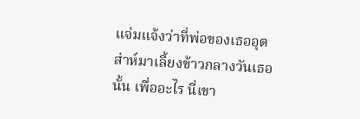แจ่มแจ้งว่าที่พ่อของเธออุตส่าห์มาเลี้ยงข้าวกลางวันเธอนั้น เพื่ออะไร นี่เขา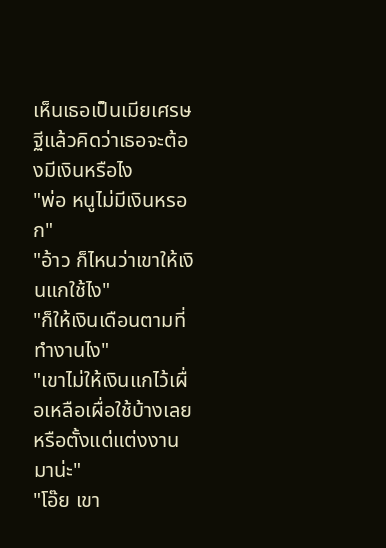เห็นเธอเป็นเมียเศรษฐีแล้วคิดว่าเธอจะต้องมีเงินหรือไง
"พ่อ หนูไม่มีเงินหรอก"
"อ้าว ก็ไหนว่าเขาให้เงินแกใช้ไง"
"ก็ให้เงินเดือนตามที่ทำงานไง"
"เขาไม่ให้เงินแกไว้เผื่อเหลือเผื่อใช้บ้างเลยหรือตั้งแต่แต่งงานมาน่ะ"
"โอ๊ย เขา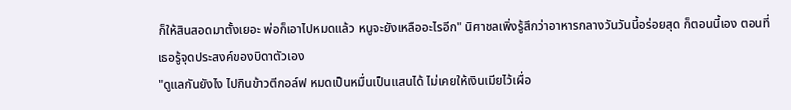ก็ให้สินสอดมาตั้งเยอะ พ่อก็เอาไปหมดแล้ว หนูจะยังเหลืออะไรอีก" นิศาชลเพิ่งรู้สึกว่าอาหารกลางวันวันนี้อร่อยสุด ก็ตอนนี้เอง ตอนที่เธอรู้จุดประสงค์ของบิดาตัวเอง
"ดูแลกันยังไง ไปกินข้าวตีกอล์ฟ หมดเป็นหมื่นเป็นแสนได้ ไม่เคยให้เงินเมียไว้เผื่อ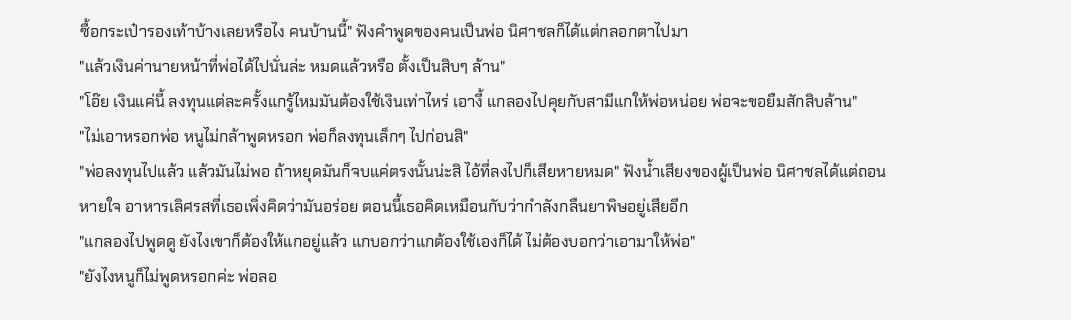ซื้อกระเป๋ารองเท้าบ้างเลยหรือไง คนบ้านนี้" ฟังคำพูดของคนเป็นพ่อ นิศาชลก็ได้แต่กลอกตาไปมา
"แล้วเงินค่านายหน้าที่พ่อได้ไปนั่นล่ะ หมดแล้วหรือ ตั้งเป็นสิบๆ ล้าน"
"โอ๊ย เงินแค่นี้ ลงทุนแต่ละครั้งแกรู้ไหมมันต้องใช้เงินเท่าไหร่ เอางี้ แกลองไปคุยกับสามีแกให้พ่อหน่อย พ่อจะขอยืมสักสิบล้าน"
"ไม่เอาหรอกพ่อ หนูไม่กล้าพูดหรอก พ่อก็ลงทุนเล็กๆ ไปก่อนสิ"
"พ่อลงทุนไปแล้ว แล้วมันไม่พอ ถ้าหยุดมันก็จบแค่ตรงนั้นน่ะสิ ไอ้ที่ลงไปก็เสียหายหมด" ฟังน้ำเสียงของผู้เป็นพ่อ นิศาชลได้แต่ถอนหายใจ อาหารเลิศรสที่เธอเพิ่งคิดว่ามันอร่อย ตอนนี้เธอคิดเหมือนกับว่ากำลังกลืนยาพิษอยู่เสียอีก
"แกลองไปพูดดู ยังไงเขาก็ต้องให้แกอยู่แล้ว แกบอกว่าแกต้องใช้เองก็ได้ ไม่ต้องบอกว่าเอามาให้พ่อ"
"ยังไงหนูก็ไม่พูดหรอกค่ะ พ่อลอ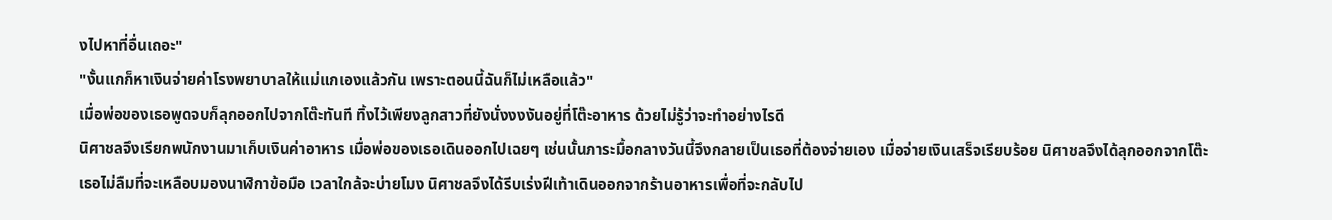งไปหาที่อื่นเถอะ"
"งั้นแกก็หาเงินจ่ายค่าโรงพยาบาลให้แม่แกเองแล้วกัน เพราะตอนนี้ฉันก็ไม่เหลือแล้ว"
เมื่อพ่อของเธอพูดจบก็ลุกออกไปจากโต๊ะทันที ทิ้งไว้เพียงลูกสาวที่ยังนั่งงงงันอยู่ที่โต๊ะอาหาร ด้วยไม่รู้ว่าจะทำอย่างไรดี
นิศาชลจึงเรียกพนักงานมาเก็บเงินค่าอาหาร เมื่อพ่อของเธอเดินออกไปเฉยๆ เช่นนั้นภาระมื้อกลางวันนี้จึงกลายเป็นเธอที่ต้องจ่ายเอง เมื่อจ่ายเงินเสร็จเรียบร้อย นิศาชลจึงได้ลุกออกจากโต๊ะ เธอไม่ลืมที่จะเหลือบมองนาฬิกาข้อมือ เวลาใกล้จะบ่ายโมง นิศาชลจึงได้รีบเร่งฝีเท้าเดินออกจากร้านอาหารเพื่อที่จะกลับไป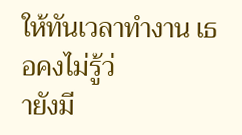ให้ทันเวลาทำงาน เธอคงไม่รู้ว่
ายังมี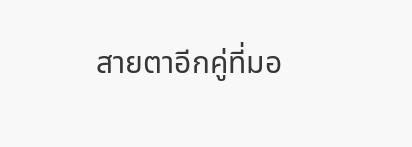สายตาอีกคู่ที่มอ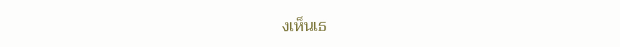งเห็นเธ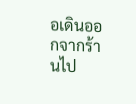อเดินออกจากร้านไป